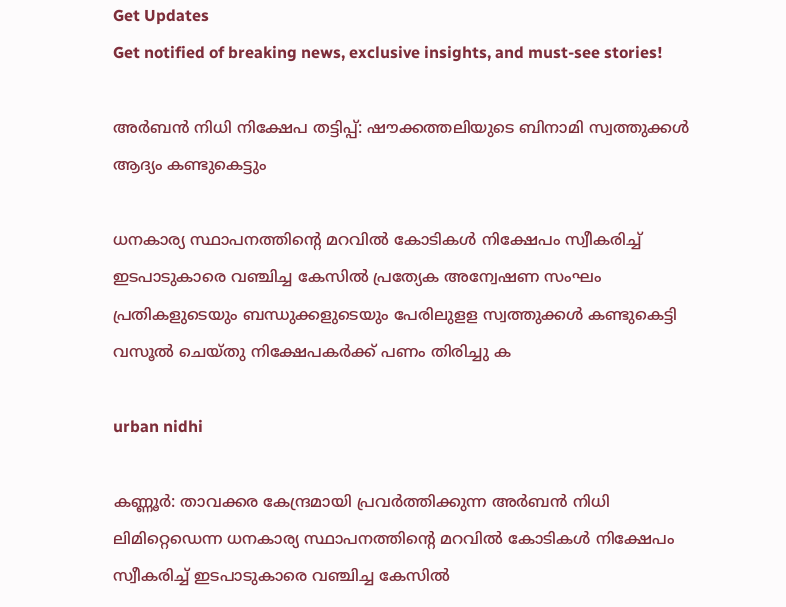Get Updates
Get notified of breaking news, exclusive insights, and must-see stories!

അര്‍ബന്‍ നിധി നിക്ഷേപ തട്ടിപ്പ്: ഷൗക്കത്തലിയുടെ ബിനാമി സ്വത്തുക്കള്‍ ആദ്യം കണ്ടുകെട്ടും

ധനകാര്യ സ്ഥാപനത്തിന്റെ മറവില്‍ കോടികള്‍ നിക്ഷേപം സ്വീകരിച്ച് ഇടപാടുകാരെ വഞ്ചിച്ച കേസില്‍ പ്രത്യേക അന്വേഷണ സംഘം പ്രതികളുടെയും ബന്ധുക്കളുടെയും പേരിലുളള സ്വത്തുക്കള്‍ കണ്ടുകെട്ടി വസൂല്‍ ചെയ്തു നിക്ഷേപകര്‍ക്ക് പണം തിരിച്ചു ക

urban nidhi

കണ്ണൂര്‍: താവക്കര കേന്ദ്രമായി പ്രവര്‍ത്തിക്കുന്ന അര്‍ബന്‍ നിധി ലിമിറ്റെഡെന്ന ധനകാര്യ സ്ഥാപനത്തിന്റെ മറവില്‍ കോടികള്‍ നിക്ഷേപം സ്വീകരിച്ച് ഇടപാടുകാരെ വഞ്ചിച്ച കേസില്‍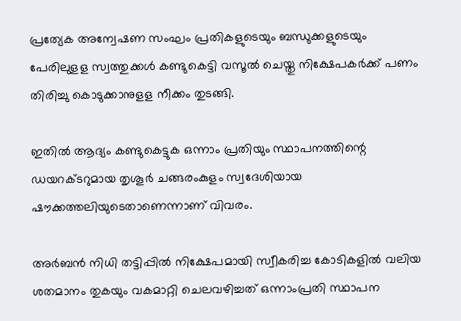പ്രത്യേക അന്വേഷണ സംഘം പ്രതികളുടെയും ബന്ധുക്കളുടെയും പേരിലുളള സ്വത്തുക്കള്‍ കണ്ടുകെട്ടി വസൂല്‍ ചെയ്തു നിക്ഷേപകര്‍ക്ക് പണം തിരിച്ചു കൊടുക്കാനുളള നീക്കം തുടങ്ങി.

ഇതില്‍ ആദ്യം കണ്ടുകെട്ടുക ഒന്നാം പ്രതിയും സ്ഥാപനത്തിന്റെ ഡയറക്ടറുമായ തൃശൂര്‍ ചങ്ങരംകുളം സ്വദേശിയായ ഷൗക്കത്തലിയുടെതാണെന്നാണ് വിവരം.

അര്‍ബന്‍ നിധി തട്ടിപ്പില്‍ നിക്ഷേപമായി സ്വീകരിച്ച കോടികളില്‍ വലിയ ശതമാനം തുകയും വകമാറ്റി ചെലവഴിച്ചത് ഒന്നാംപ്രതി സ്ഥാപന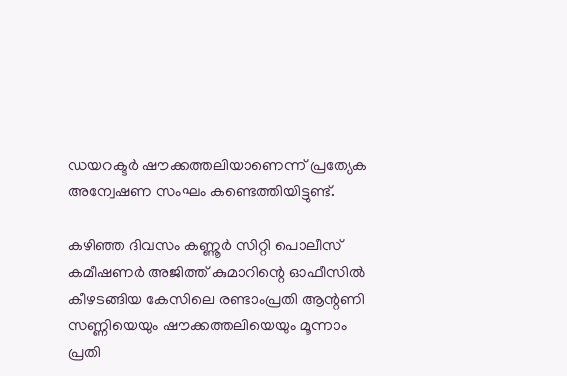ഡയറക്ടര്‍ ഷൗക്കത്തലിയാണെന്ന് പ്രത്യേക അന്വേഷണ സംഘം കണ്ടെത്തിയിട്ടുണ്ട്.

കഴിഞ്ഞ ദിവസം കണ്ണൂര്‍ സിറ്റി പൊലീസ് കമീഷണര്‍ അജിത്ത് കുമാറിന്റെ ഓഫീസില്‍ കീഴടങ്ങിയ കേസിലെ രണ്ടാംപ്രതി ആന്റണി സണ്ണിയെയും ഷൗക്കത്തലിയെയും മൂന്നാം പ്രതി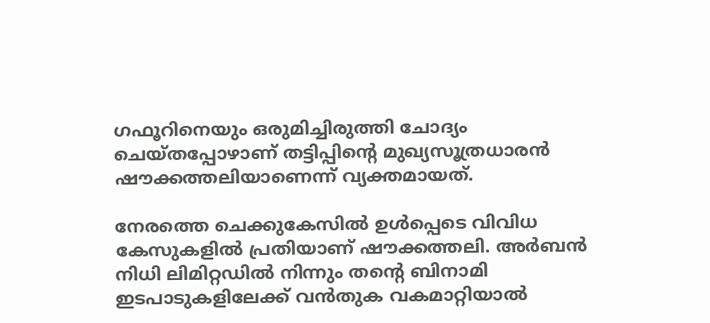ഗഫൂറിനെയും ഒരുമിച്ചിരുത്തി ചോദ്യം ചെയ്തപ്പോഴാണ് തട്ടിപ്പിന്റെ മുഖ്യസൂത്രധാരന്‍ ഷൗക്കത്തലിയാണെന്ന് വ്യക്തമായത്.

നേരത്തെ ചെക്കുകേസില്‍ ഉള്‍പ്പെടെ വിവിധ കേസുകളില്‍ പ്രതിയാണ് ഷൗക്കത്തലി. അര്‍ബന്‍ നിധി ലിമിറ്റഡില്‍ നിന്നും തന്റെ ബിനാമി ഇടപാടുകളിലേക്ക് വന്‍തുക വകമാറ്റിയാല്‍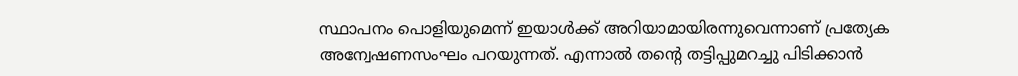സ്ഥാപനം പൊളിയുമെന്ന് ഇയാള്‍ക്ക് അറിയാമായിരന്നുവെന്നാണ് പ്രത്യേക അന്വേഷണസംഘം പറയുന്നത്. എന്നാല്‍ തന്റെ തട്ടിപ്പുമറച്ചു പിടിക്കാന്‍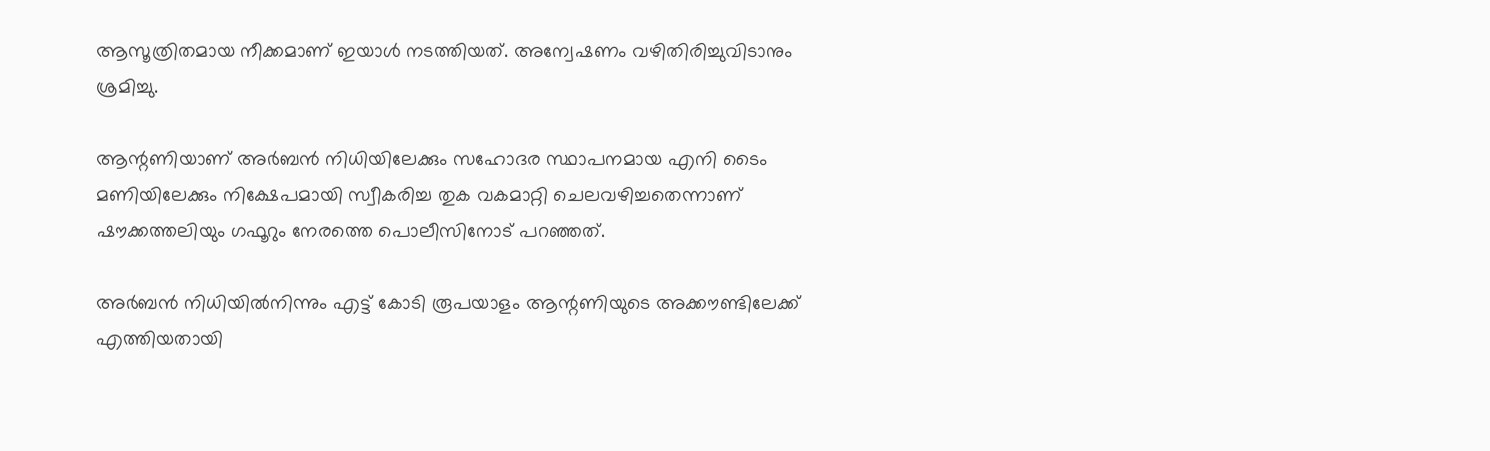ആസൂത്രിതമായ നീക്കമാണ് ഇയാള്‍ നടത്തിയത്. അന്വേഷണം വഴിതിരിച്ചുവിടാനും ശ്രമിച്ചു.

ആന്റണിയാണ് അര്‍ബന്‍ നിധിയിലേക്കും സഹോദര സ്ഥാപനമായ എനി ടൈം മണിയിലേക്കും നിക്ഷേപമായി സ്വീകരിച്ച തുക വകമാറ്റി ചെലവഴിച്ചതെന്നാണ് ഷൗക്കത്തലിയും ഗഫൂറും നേരത്തെ പൊലീസിനോട് പറഞ്ഞത്.

അര്‍ബന്‍ നിധിയില്‍നിന്നും എട്ട് കോടി രൂപയാളം ആന്റണിയുടെ അക്കൗണ്ടിലേക്ക് എത്തിയതായി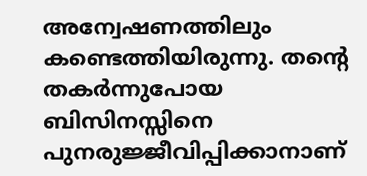അന്വേഷണത്തിലും കണ്ടെത്തിയിരുന്നു. തന്റെ തകര്‍ന്നുപോയ ബിസിനസ്സിനെ പുനരുജ്ജീവിപ്പിക്കാനാണ്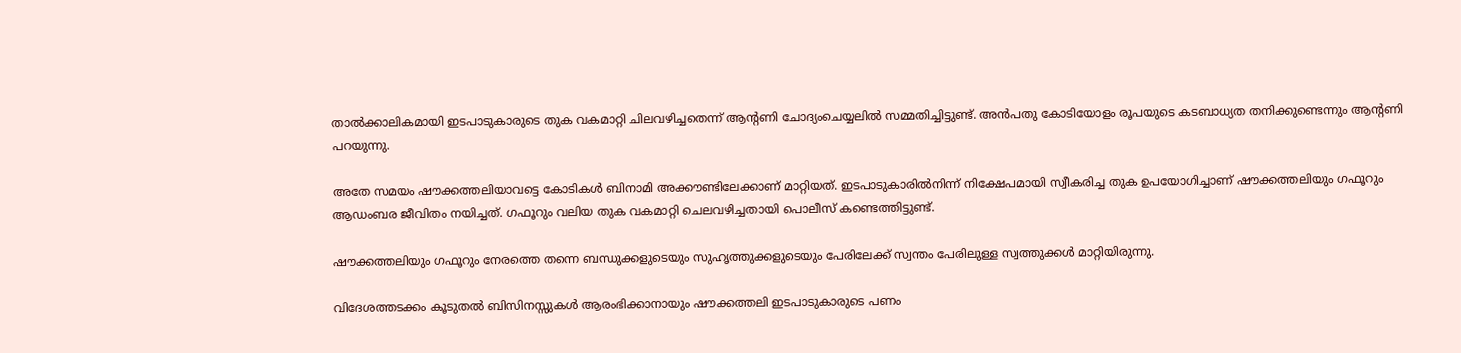താല്‍ക്കാലികമായി ഇടപാടുകാരുടെ തുക വകമാറ്റി ചിലവഴിച്ചതെന്ന് ആന്റണി ചോദ്യംചെയ്യലില്‍ സമ്മതിച്ചിട്ടുണ്ട്. അന്‍പതു കോടിയോളം രൂപയുടെ കടബാധ്യത തനിക്കുണ്ടെന്നും ആന്റണി പറയുന്നു.

അതേ സമയം ഷൗക്കത്തലിയാവട്ടെ കോടികള്‍ ബിനാമി അക്കൗണ്ടിലേക്കാണ് മാറ്റിയത്. ഇടപാടുകാരില്‍നിന്ന് നിക്ഷേപമായി സ്വീകരിച്ച തുക ഉപയോഗിച്ചാണ് ഷൗക്കത്തലിയും ഗഫൂറും ആഡംബര ജീവിതം നയിച്ചത്. ഗഫൂറും വലിയ തുക വകമാറ്റി ചെലവഴിച്ചതായി പൊലീസ് കണ്ടെത്തിട്ടുണ്ട്.

ഷൗക്കത്തലിയും ഗഫൂറും നേരത്തെ തന്നെ ബന്ധുക്കളുടെയും സുഹൃത്തുക്കളുടെയും പേരിലേക്ക് സ്വന്തം പേരിലുള്ള സ്വത്തുക്കള്‍ മാറ്റിയിരുന്നു.

വിദേശത്തടക്കം കൂടുതല്‍ ബിസിനസ്സുകള്‍ ആരംഭിക്കാനായും ഷൗക്കത്തലി ഇടപാടുകാരുടെ പണം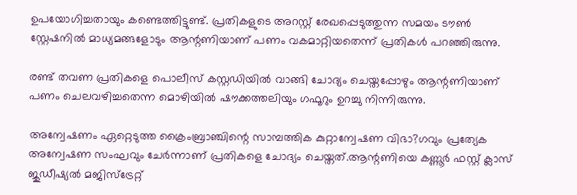ഉപയോഗിച്ചതായും കണ്ടെത്തിട്ടുണ്ട്. പ്രതികളുടെ അറസ്റ്റ് രേഖപ്പെടുത്തുന്ന സമയം ടൗണ്‍ സ്റ്റേഷനില്‍ മാധ്യമങ്ങളോടും ആന്റണിയാണ് പണം വകമാറ്റിയതെന്ന് പ്രതികള്‍ പറഞ്ഞിരുന്നു.

രണ്ട് തവണ പ്രതികളെ പൊലീസ് കസ്റ്റഡിയില്‍ വാങ്ങി ചോദ്യം ചെയ്തപ്പോഴും ആന്റണിയാണ് പണം ചെലവഴിച്ചതെന്ന മൊഴിയില്‍ ഷൗക്കത്തലിയും ഗഫൂറും ഉറച്ചു നിന്നിരുന്നു.

അന്വേഷണം ഏറ്റെടുത്ത ക്രൈംബ്രാഞ്ചിന്റെ സാമ്പത്തിക കുറ്റാന്വേഷണ വിഭാ?ഗവും പ്രത്യേക അന്വേഷണ സംഘവും ചേര്‍ന്നാണ് പ്രതികളെ ചോദ്യം ചെയ്തത്.ആന്റണിയെ കണ്ണൂര്‍ ഫസ്റ്റ് ക്ലാസ് ജുഡീഷ്യല്‍ മജിസ്ട്രേറ്റ്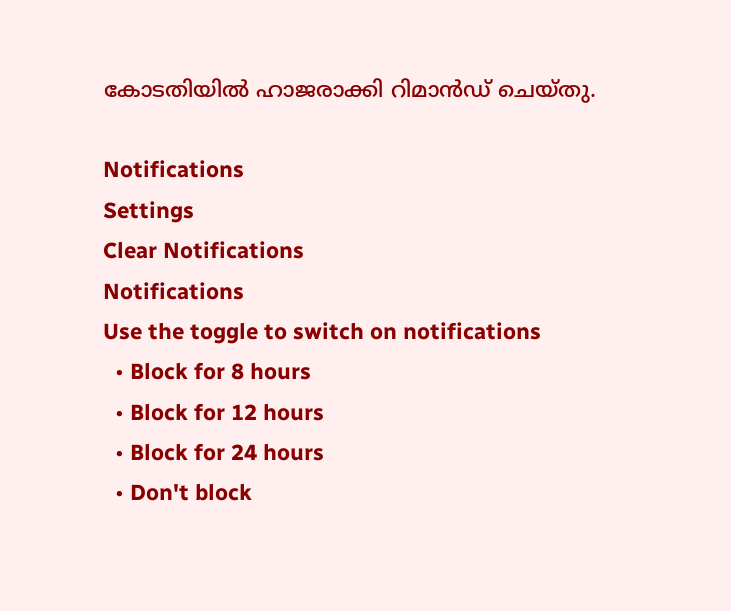കോടതിയില്‍ ഹാജരാക്കി റിമാന്‍ഡ് ചെയ്തു.

Notifications
Settings
Clear Notifications
Notifications
Use the toggle to switch on notifications
  • Block for 8 hours
  • Block for 12 hours
  • Block for 24 hours
  • Don't block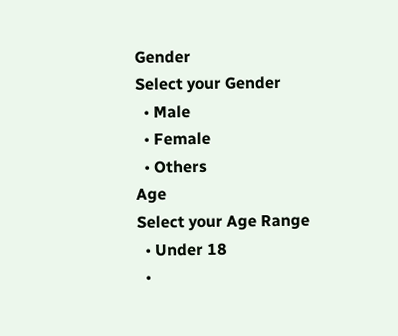Gender
Select your Gender
  • Male
  • Female
  • Others
Age
Select your Age Range
  • Under 18
  •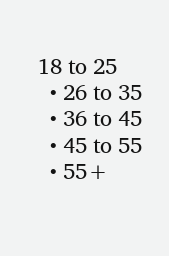18 to 25
  • 26 to 35
  • 36 to 45
  • 45 to 55
  • 55+